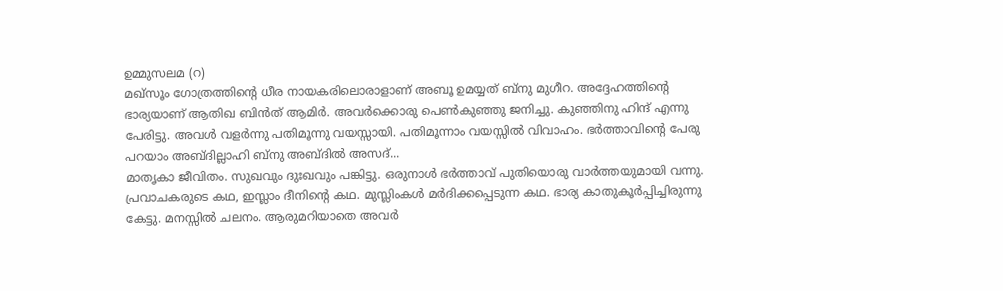ഉമ്മുസലമ (റ)
മഖ്സൂം ഗോത്രത്തിന്റെ ധീര നായകരിലൊരാളാണ് അബൂ ഉമയ്യത് ബ്നു മുഗീറ. അദ്ദേഹത്തിന്റെ ഭാര്യയാണ് ആതിഖ ബിൻത് ആമിർ. അവർക്കൊരു പെൺകുഞ്ഞു ജനിച്ചു. കുഞ്ഞിനു ഹിന്ദ് എന്നു പേരിട്ടു. അവൾ വളർന്നു പതിമൂന്നു വയസ്സായി. പതിമൂന്നാം വയസ്സിൽ വിവാഹം. ഭർത്താവിന്റെ പേരു പറയാം അബ്ദില്ലാഹി ബ്നു അബ്ദിൽ അസദ്...
മാതൃകാ ജീവിതം. സുഖവും ദുഃഖവും പങ്കിട്ടു. ഒരുനാൾ ഭർത്താവ് പുതിയൊരു വാർത്തയുമായി വന്നു. പ്രവാചകരുടെ കഥ, ഇസ്ലാം ദീനിന്റെ കഥ. മുസ്ലിംകൾ മർദിക്കപ്പെടുന്ന കഥ. ഭാര്യ കാതുകൂർപ്പിച്ചിരുന്നു കേട്ടു. മനസ്സിൽ ചലനം. ആരുമറിയാതെ അവർ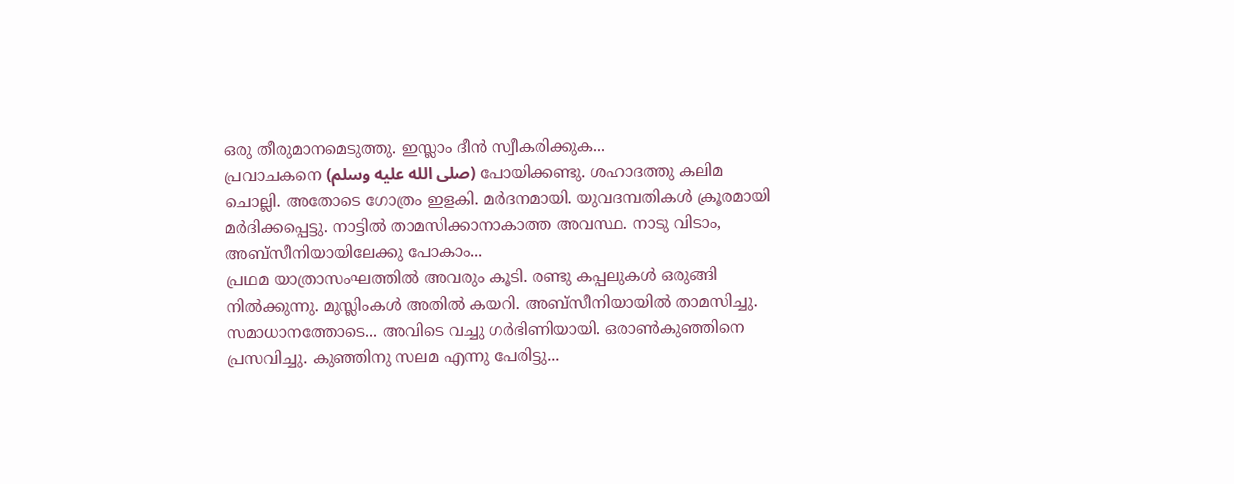ഒരു തീരുമാനമെടുത്തു. ഇസ്ലാം ദീൻ സ്വീകരിക്കുക...
പ്രവാചകനെ (صلى الله عليه وسلم) പോയിക്കണ്ടു. ശഹാദത്തു കലിമ ചൊല്ലി. അതോടെ ഗോത്രം ഇളകി. മർദനമായി. യുവദമ്പതികൾ ക്രൂരമായി മർദിക്കപ്പെട്ടു. നാട്ടിൽ താമസിക്കാനാകാത്ത അവസ്ഥ. നാടു വിടാം, അബ്സീനിയായിലേക്കു പോകാം...
പ്രഥമ യാത്രാസംഘത്തിൽ അവരും കൂടി. രണ്ടു കപ്പലുകൾ ഒരുങ്ങി നിൽക്കുന്നു. മുസ്ലിംകൾ അതിൽ കയറി. അബ്സീനിയായിൽ താമസിച്ചു. സമാധാനത്തോടെ... അവിടെ വച്ചു ഗർഭിണിയായി. ഒരാൺകുഞ്ഞിനെ പ്രസവിച്ചു. കുഞ്ഞിനു സലമ എന്നു പേരിട്ടു...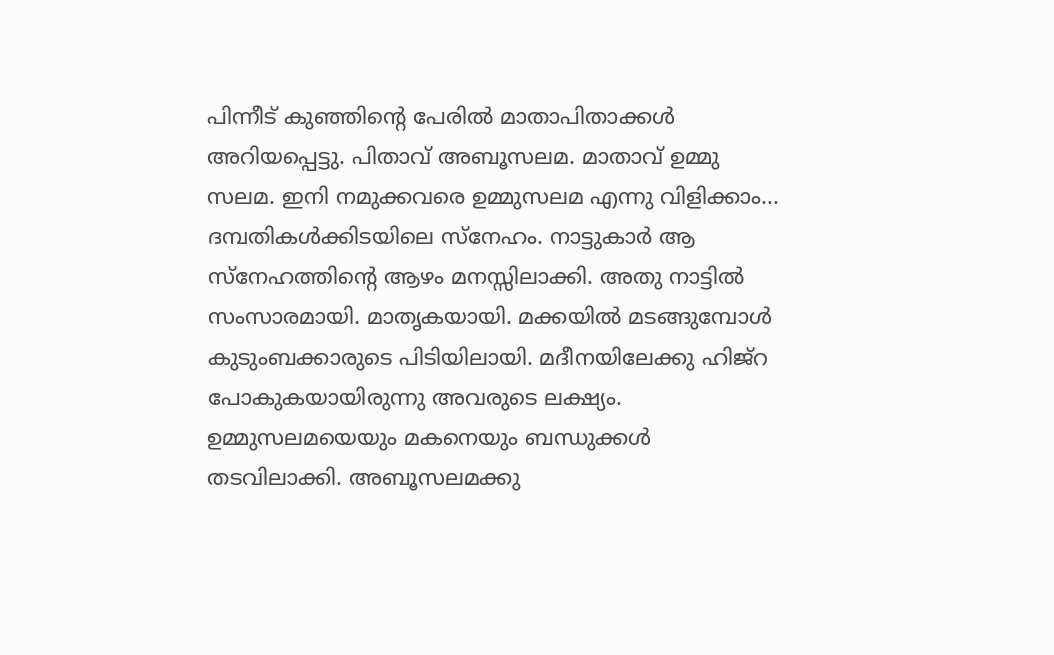പിന്നീട് കുഞ്ഞിന്റെ പേരിൽ മാതാപിതാക്കൾ അറിയപ്പെട്ടു. പിതാവ് അബൂസലമ. മാതാവ് ഉമ്മു സലമ. ഇനി നമുക്കവരെ ഉമ്മുസലമ എന്നു വിളിക്കാം...
ദമ്പതികൾക്കിടയിലെ സ്നേഹം. നാട്ടുകാർ ആ സ്നേഹത്തിന്റെ ആഴം മനസ്സിലാക്കി. അതു നാട്ടിൽ സംസാരമായി. മാതൃകയായി. മക്കയിൽ മടങ്ങുമ്പോൾ കുടുംബക്കാരുടെ പിടിയിലായി. മദീനയിലേക്കു ഹിജ്റ പോകുകയായിരുന്നു അവരുടെ ലക്ഷ്യം. ഉമ്മുസലമയെയും മകനെയും ബന്ധുക്കൾ തടവിലാക്കി. അബൂസലമക്കു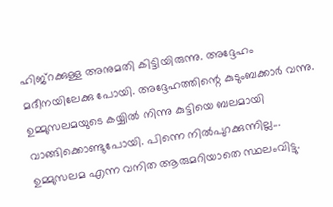ഹിജ്റക്കുള്ള അനുമതി കിട്ടിയിരുന്നു. അദ്ദേഹം മദീനയിലേക്കു പോയി. അദ്ദേഹത്തിന്റെ കുടുംബക്കാർ വന്നു. ഉമ്മുസലമയുടെ കയ്യിൽ നിന്നു കുട്ടിയെ ബലമായി വാങ്ങിക്കൊണ്ടുപോയി. പിന്നെ നിൽപുറക്കുന്നില്ല...
ഉമ്മുസലമ എന്ന വനിത ആരുമറിയാതെ സ്ഥലംവിട്ടു.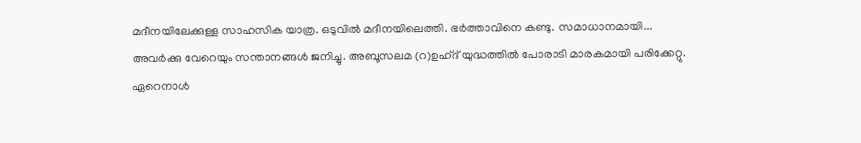മദീനയിലേക്കുള്ള സാഹസിക യാത്ര. ഒടുവിൽ മദീനയിലെത്തി. ഭർത്താവിനെ കണ്ടു. സമാധാനമായി...
അവർക്കു വേറെയും സന്താനങ്ങൾ ജനിച്ചു. അബൂസലമ (റ)ഉഹ്ദ് യുദ്ധത്തിൽ പോരാടി മാരകമായി പരിക്കേറ്റു. ഏറെനാൾ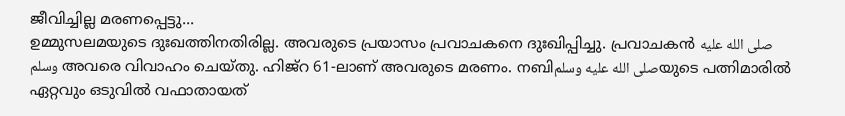ജീവിച്ചില്ല മരണപ്പെട്ടു...
ഉമ്മുസലമയുടെ ദുഃഖത്തിനതിരില്ല. അവരുടെ പ്രയാസം പ്രവാചകനെ ദുഃഖിപ്പിച്ചു. പ്രവാചകൻ صلى الله عليه وسلم അവരെ വിവാഹം ചെയ്തു. ഹിജ്റ 61-ലാണ് അവരുടെ മരണം. നബിصلى الله عليه وسلمയുടെ പത്നിമാരിൽ ഏറ്റവും ഒടുവിൽ വഫാതായത്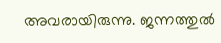അവരായിരുന്നു. ജന്നത്തുൽ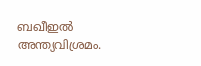ബഖീഇൽ അന്ത്യവിശ്രമം.